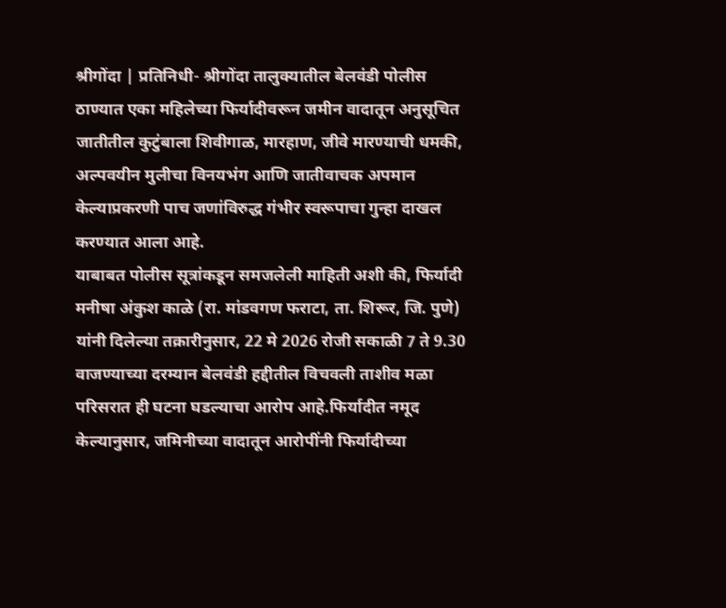श्रीगोंदा | प्रतिनिधी- श्रीगोंदा तालुक्यातील बेलवंडी पोलीस ठाण्यात एका महिलेच्या फिर्यादीवरून जमीन वादातून अनुसूचित जातीतील कुटुंबाला शिवीगाळ, मारहाण, जीवे मारण्याची धमकी, अल्पवयीन मुलीचा विनयभंग आणि जातीवाचक अपमान केल्याप्रकरणी पाच जणांविरुद्ध गंभीर स्वरूपाचा गुन्हा दाखल करण्यात आला आहे.
याबाबत पोलीस सूत्रांकडून समजलेली माहिती अशी की, फिर्यादी मनीषा अंकुश काळे (रा. मांडवगण फराटा, ता. शिरूर, जि. पुणे) यांनी दिलेल्या तक्रारीनुसार, 22 मे 2026 रोजी सकाळी 7 ते 9.30 वाजण्याच्या दरम्यान बेलवंडी हद्दीतील विचवली ताशीव मळा परिसरात ही घटना घडल्याचा आरोप आहे.फिर्यादीत नमूद केल्यानुसार, जमिनीच्या वादातून आरोपींनी फिर्यादीच्या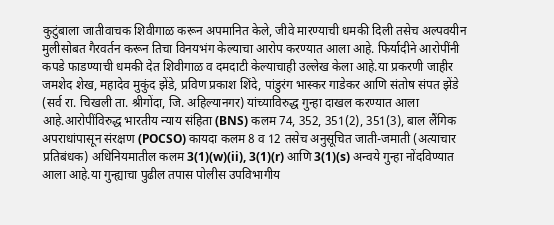कुटुंबाला जातीवाचक शिवीगाळ करून अपमानित केले, जीवे मारण्याची धमकी दिली तसेच अल्पवयीन मुलीसोबत गैरवर्तन करून तिचा विनयभंग केल्याचा आरोप करण्यात आला आहे. फिर्यादीने आरोपींनी कपडे फाडण्याची धमकी देत शिवीगाळ व दमदाटी केल्याचाही उल्लेख केला आहे.या प्रकरणी जाहीर जमशेद शेख, महादेव मुकुंद झेंडे, प्रविण प्रकाश शिंदे, पांडुरंग भास्कर गाडेकर आणि संतोष संपत झेंडे (सर्व रा. चिखली ता. श्रीगोंदा, जि. अहिल्यानगर) यांच्याविरुद्ध गुन्हा दाखल करण्यात आला आहे.आरोपींविरुद्ध भारतीय न्याय संहिता (BNS) कलम 74, 352, 351(2), 351(3), बाल लैंगिक अपराधांपासून संरक्षण (POCSO) कायदा कलम 8 व 12 तसेच अनुसूचित जाती-जमाती (अत्याचार प्रतिबंधक) अधिनियमातील कलम 3(1)(w)(ii), 3(1)(r) आणि 3(1)(s) अन्वये गुन्हा नोंदविण्यात आला आहे.या गुन्ह्याचा पुढील तपास पोलीस उपविभागीय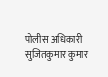पोलीस अधिकारी सुजितकुमार कुमार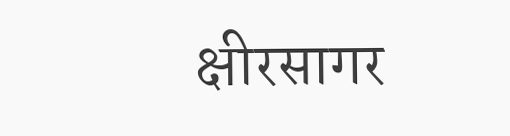क्षीरसागर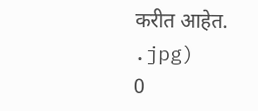करीत आहेत.
.jpg)
0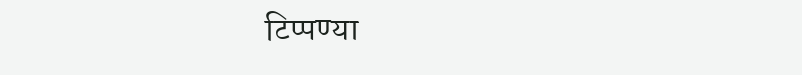टिप्पण्या